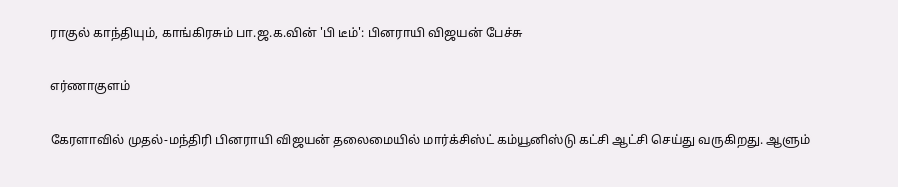ராகுல் காந்தியும், காங்கிரசும் பா.ஜ.க.வின் 'பி டீம்': பினராயி விஜயன் பேச்சு

எர்ணாகுளம்

கேரளாவில் முதல்-மந்திரி பினராயி விஜயன் தலைமையில் மார்க்சிஸ்ட் கம்யூனிஸ்டு கட்சி ஆட்சி செய்து வருகிறது. ஆளும்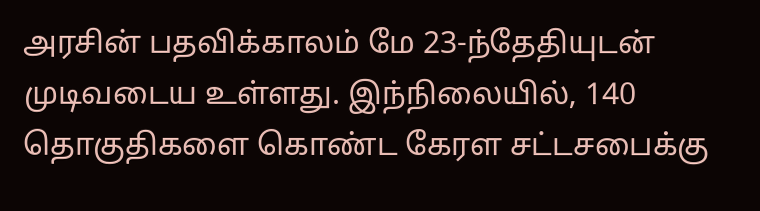அரசின் பதவிக்காலம் மே 23-ந்தேதியுடன் முடிவடைய உள்ளது. இந்நிலையில், 140 தொகுதிகளை கொண்ட கேரள சட்டசபைக்கு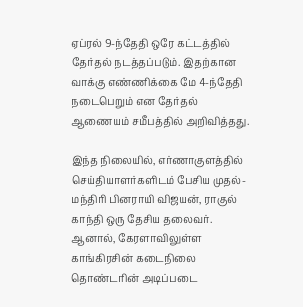ஏப்ரல் 9-ந்தேதி ஒரே கட்டத்தில் தேர்தல் நடத்தப்படும். இதற்கான வாக்கு எண்ணிக்கை மே 4-ந்தேதி நடைபெறும் என தேர்தல் ஆணையம் சமீபத்தில் அறிவித்தது.

இந்த நிலையில், எர்ணாகுளத்தில் செய்தியாளர்களிடம் பேசிய முதல்-மந்திரி பினராயி விஜயன், ராகுல் காந்தி ஒரு தேசிய தலைவர். ஆனால், கேரளாவிலுள்ள காங்கிரசின் கடைநிலை தொண்டரின் அடிப்படை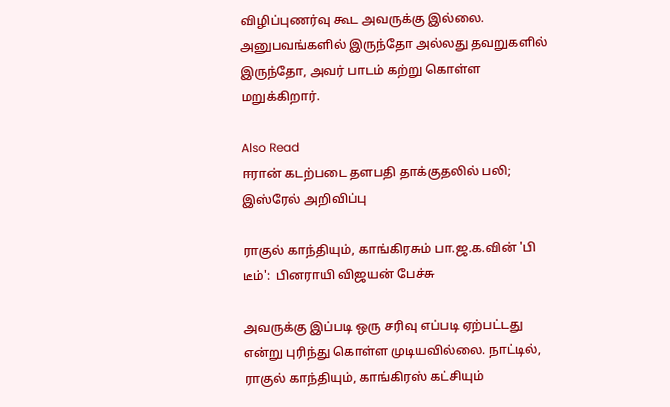விழிப்புணர்வு கூட அவருக்கு இல்லை. அனுபவங்களில் இருந்தோ அல்லது தவறுகளில் இருந்தோ, அவர் பாடம் கற்று கொள்ள மறுக்கிறார்.

Also Read
ஈரான் கடற்படை தளபதி தாக்குதலில் பலி; இஸ்ரேல் அறிவிப்பு

ராகுல் காந்தியும், காங்கிரசும் பா.ஜ.க.வின் 'பி டீம்':  பினராயி விஜயன் பேச்சு

அவருக்கு இப்படி ஒரு சரிவு எப்படி ஏற்பட்டது என்று புரிந்து கொள்ள முடியவில்லை. நாட்டில், ராகுல் காந்தியும், காங்கிரஸ் கட்சியும்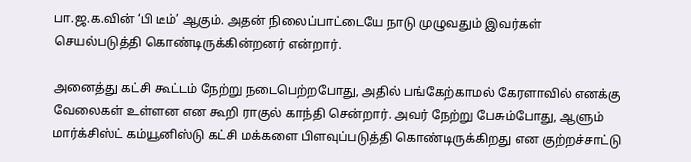பா.ஜ.க.வின் ‘பி டீம்’ ஆகும். அதன் நிலைப்பாட்டையே நாடு முழுவதும் இவர்கள் செயல்படுத்தி கொண்டிருக்கின்றனர் என்றார்.

அனைத்து கட்சி கூட்டம் நேற்று நடைபெற்றபோது, அதில் பங்கேற்காமல் கேரளாவில் எனக்கு வேலைகள் உள்ளன என கூறி ராகுல் காந்தி சென்றார். அவர் நேற்று பேசும்போது, ஆளும் மார்க்சிஸ்ட் கம்யூனிஸ்டு கட்சி மக்களை பிளவுப்படுத்தி கொண்டிருக்கிறது என குற்றச்சாட்டு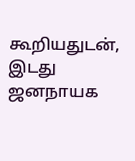கூறியதுடன், இடது ஜனநாயக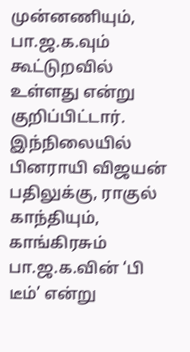முன்னணியும், பா.ஜ.க.வும் கூட்டுறவில் உள்ளது என்று குறிப்பிட்டார். இந்நிலையில் பினராயி விஜயன் பதிலுக்கு, ராகுல் காந்தியும், காங்கிரசும் பா.ஜ.க.வின் ‘பி டீம்’ என்று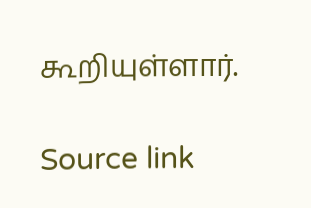கூறியுள்ளார்.

Source link